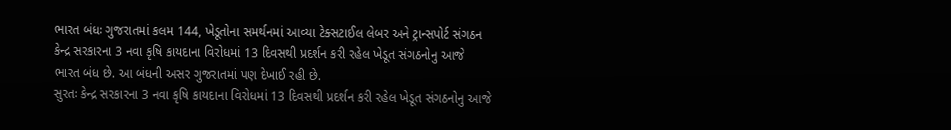ભારત બંધઃ ગુજરાતમાં કલમ 144, ખેડૂતોના સમર્થનમાં આવ્યા ટેક્સટાઈલ લેબર અને ટ્રાન્સપોર્ટ સંગઠન
કેન્દ્ર સરકારના 3 નવા કૃષિ કાયદાના વિરોધમાં 13 દિવસથી પ્રદર્શન કરી રહેલ ખેડૂત સંગઠનોનુ આજે ભારત બંધ છે. આ બંધની અસર ગુજરાતમાં પણ દેખાઈ રહી છે.
સુરતઃ કેન્દ્ર સરકારના 3 નવા કૃષિ કાયદાના વિરોધમાં 13 દિવસથી પ્રદર્શન કરી રહેલ ખેડૂત સંગઠનોનુ આજે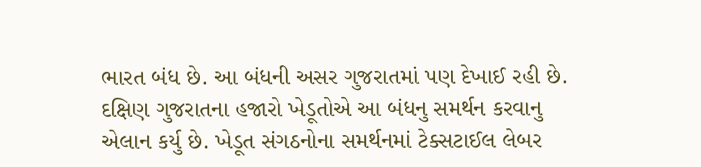ભારત બંધ છે. આ બંધની અસર ગુજરાતમાં પણ દેખાઈ રહી છે. દક્ષિણ ગુજરાતના હજારો ખેડૂતોએ આ બંધનુ સમર્થન કરવાનુ એલાન કર્યુ છે. ખેડૂત સંગઠનોના સમર્થનમાં ટેક્સટાઈલ લેબર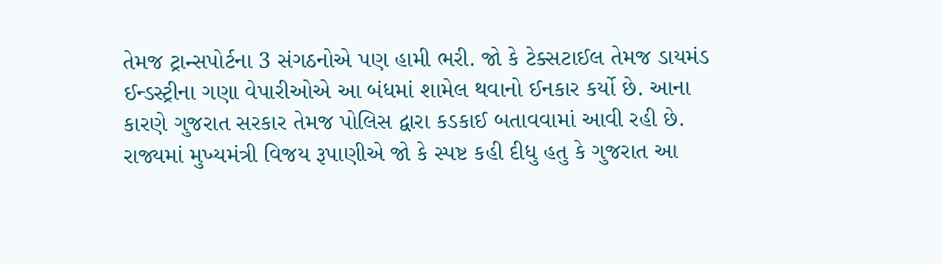તેમજ ટ્રાન્સપોર્ટના 3 સંગઠનોએ પણ હામી ભરી. જો કે ટેક્સટાઈલ તેમજ ડાયમંડ ઈન્ડસ્ટ્રીના ગણા વેપારીઓએ આ બંધમાં શામેલ થવાનો ઈનકાર કર્યો છે. આના કારણે ગુજરાત સરકાર તેમજ પોલિસ દ્વારા કડકાઈ બતાવવામાં આવી રહી છે. રાજ્યમાં મુખ્યમંત્રી વિજય રૂપાણીએ જો કે સ્પષ્ટ કહી દીધુ હતુ કે ગુજરાત આ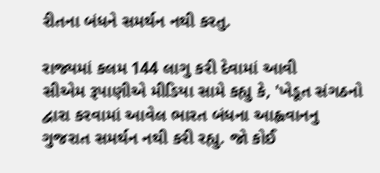રીતના બંધને સમર્થન નથી કરતુ.

રાજ્યમાં કલમ 144 લાગુ કરી દેવામાં આવી
સીએમ રૂપાણીએ મીડિયા સામે કહ્યુ કે, 'ખેડૂત સંગઠનો દ્વારા કરવામાં આવેલ ભારત બંધના આહ્વવાનનુ ગુજરાત સમર્થન નથી કરી રહ્યુ. જો કોઈ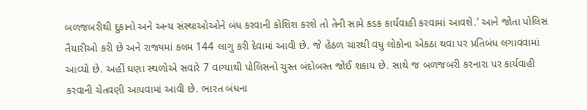બળજબરીથી દુકાનો અને અન્ય સંસ્થાઓઓને બંધ કરવાની કોશિશ કરશે તો તેની સામે કડક કાર્યવાહી કરવામાં આવશે.' આને જોતા પોલિસ તૈયારીઓ કરી છે અને રાજ્યમાં કલમ 144 લાગુ કરી દેવામાં આવી છે. જે હેઠળ ચારથી વધુ લોકોના એકઠા થવા પર પ્રતિબંધ લગાવવામાં આવ્યો છે. અહીં ઘણા સ્થળોએ સવારે 7 વાગ્યાથી પોલિસનો ચુસ્ત બંદોબસ્ત જોઈ શકાય છે. સાથે જ બળજબરી કરનારા પર કાર્યવાહી કરવાની ચેતવણી આપવામાં આવી છે. ભારત બંધના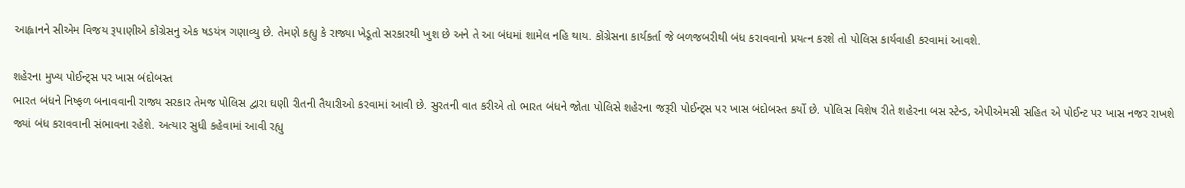આહ્વાનને સીએમ વિજય રૂપાણીએ કોંગ્રેસનુ એક ષડયંત્ર ગણાવ્યુ છે. તેમણે કહ્યુ કે રાજ્યા ખેડૂતો સરકારથી ખુશ છે અને તે આ બંધમાં શામેલ નહિ થાય. કોંગ્રેસના કાર્યકર્તા જે બળજબરીથી બંધ કરાવવાનો પ્રયત્ન કરશે તો પોલિસ કાર્યવાહી કરવામાં આવશે.

શહેરના મુખ્ય પોઈન્ટ્સ પર ખાસ બંદોબસ્ત
ભારત બંધને નિષ્ફળ બનાવવાની રાજ્ય સરકાર તેમજ પોલિસ દ્વારા ઘણી રીતની તૈયારીઓ કરવામાં આવી છે. સુરતની વાત કરીએ તો ભારત બંધને જોતા પોલિસે શહેરના જરૂરી પોઈન્ટ્સ પર ખાસ બંદોબસ્ત કર્યો છે. પોલિસ વિશેષ રીતે શહેરના બસ સ્ટેન્ડ, એપીએમસી સહિત એ પોઈન્ટ પર ખાસ નજર રાખશે જ્યાં બંધ કરાવવાની સંભાવના રહેશે. અત્યાર સુધી કહેવામાં આવી રહ્યુ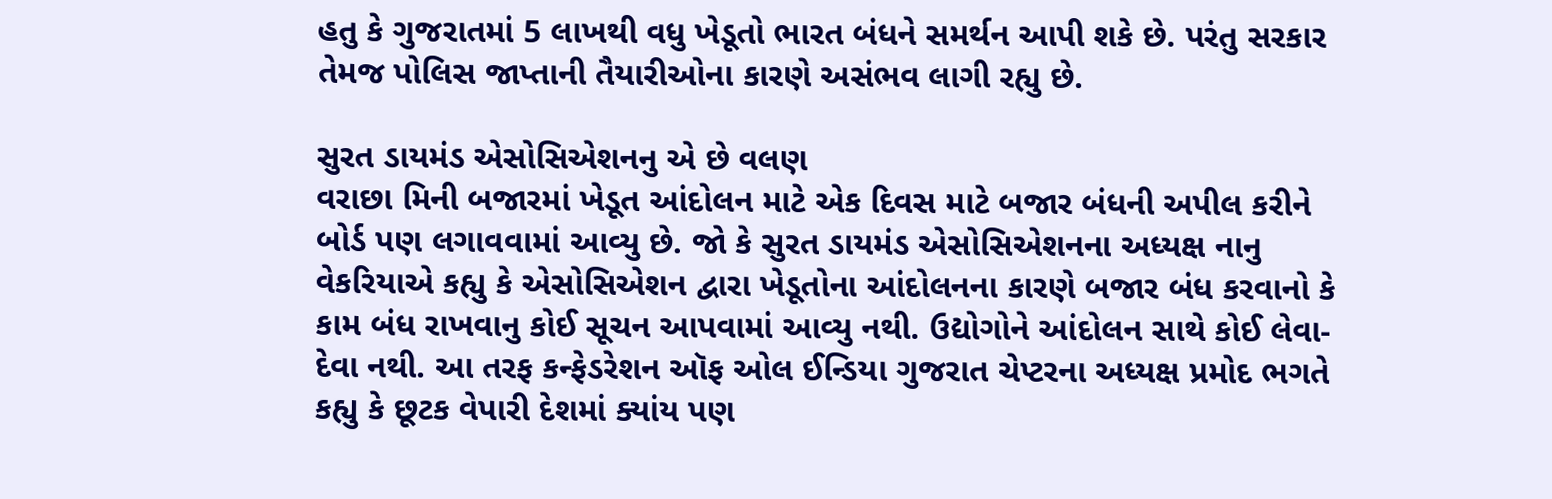હતુ કે ગુજરાતમાં 5 લાખથી વધુ ખેડૂતો ભારત બંધને સમર્થન આપી શકે છે. પરંતુ સરકાર તેમજ પોલિસ જાપ્તાની તૈયારીઓના કારણે અસંભવ લાગી રહ્યુ છે.

સુરત ડાયમંડ એસોસિએશનનુ એ છે વલણ
વરાછા મિની બજારમાં ખેડૂત આંદોલન માટે એક દિવસ માટે બજાર બંધની અપીલ કરીને બોર્ડ પણ લગાવવામાં આવ્યુ છે. જો કે સુરત ડાયમંડ એસોસિએશનના અધ્યક્ષ નાનુ વેકરિયાએ કહ્યુ કે એસોસિએશન દ્વારા ખેડૂતોના આંદોલનના કારણે બજાર બંધ કરવાનો કે કામ બંધ રાખવાનુ કોઈ સૂચન આપવામાં આવ્યુ નથી. ઉદ્યોગોને આંદોલન સાથે કોઈ લેવા-દેવા નથી. આ તરફ કન્ફેડરેશન ઑફ ઓલ ઈન્ડિયા ગુજરાત ચેપ્ટરના અધ્યક્ષ પ્રમોદ ભગતે કહ્યુ કે છૂટક વેપારી દેશમાં ક્યાંય પણ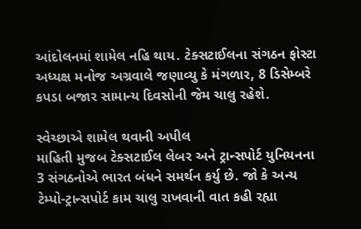આંદોલનમાં શામેલ નહિ થાય. ટેક્સટાઈલના સંગઠન ફોસ્ટા અધ્યક્ષ મનોજ અગ્રવાલે જણાવ્યુ કે મંગળાર, 8 ડિસેમ્બરે કપડા બજાર સામાન્ય દિવસોની જેમ ચાલુ રહેશે.

સ્વેચ્છાએ શામેલ થવાની અપીલ
માહિતી મુજબ ટેક્સટાઈલ લેબર અને ટ્રાન્સપોર્ટ યુનિયનના 3 સંગઠનોએ ભારત બંધને સમર્થન કર્યુ છે. જો કે અન્ય ટેમ્પો-ટ્રાન્સપોર્ટ કામ ચાલુ રાખવાની વાત કહી રહ્યા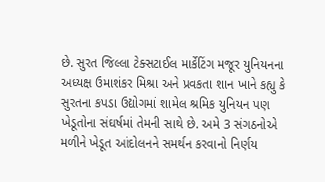છે. સુરત જિલ્લા ટેક્સટાઈલ માર્કેટિંગ મજૂર યુનિયનના અધ્યક્ષ ઉમાશંકર મિશ્રા અને પ્રવકતા શાન ખાને કહ્યુ કે સુરતના કપડા ઉદ્યોગમાં શામેલ શ્રમિક યુનિયન પણ ખેડૂતોના સંઘર્ષમાં તેમની સાથે છે. અમે 3 સંગઠનોએ મળીને ખેડૂત આંદોલનને સમર્થન કરવાનો નિર્ણય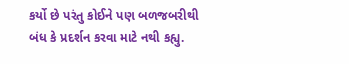કર્યો છે પરંતુ કોઈને પણ બળજબરીથી બંધ કે પ્રદર્શન કરવા માટે નથી કહ્યુ.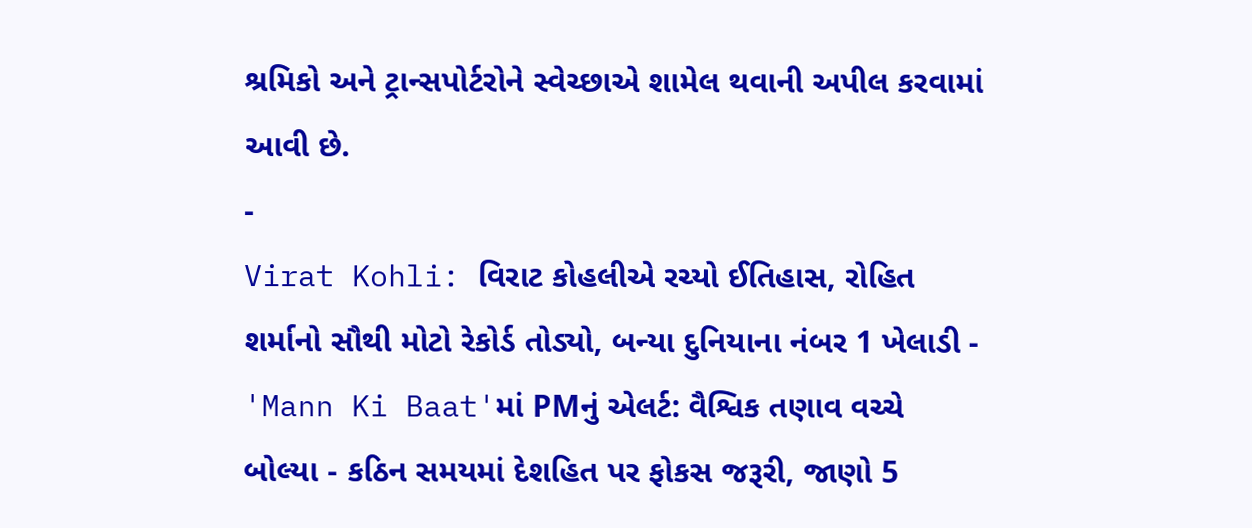શ્રમિકો અને ટ્રાન્સપોર્ટરોને સ્વેચ્છાએ શામેલ થવાની અપીલ કરવામાં આવી છે.
-
Virat Kohli: વિરાટ કોહલીએ રચ્યો ઈતિહાસ, રોહિત શર્માનો સૌથી મોટો રેકોર્ડ તોડ્યો, બન્યા દુનિયાના નંબર 1 ખેલાડી -
'Mann Ki Baat'માં PMનું એલર્ટ: વૈશ્વિક તણાવ વચ્ચે બોલ્યા - કઠિન સમયમાં દેશહિત પર ફોકસ જરૂરી, જાણો 5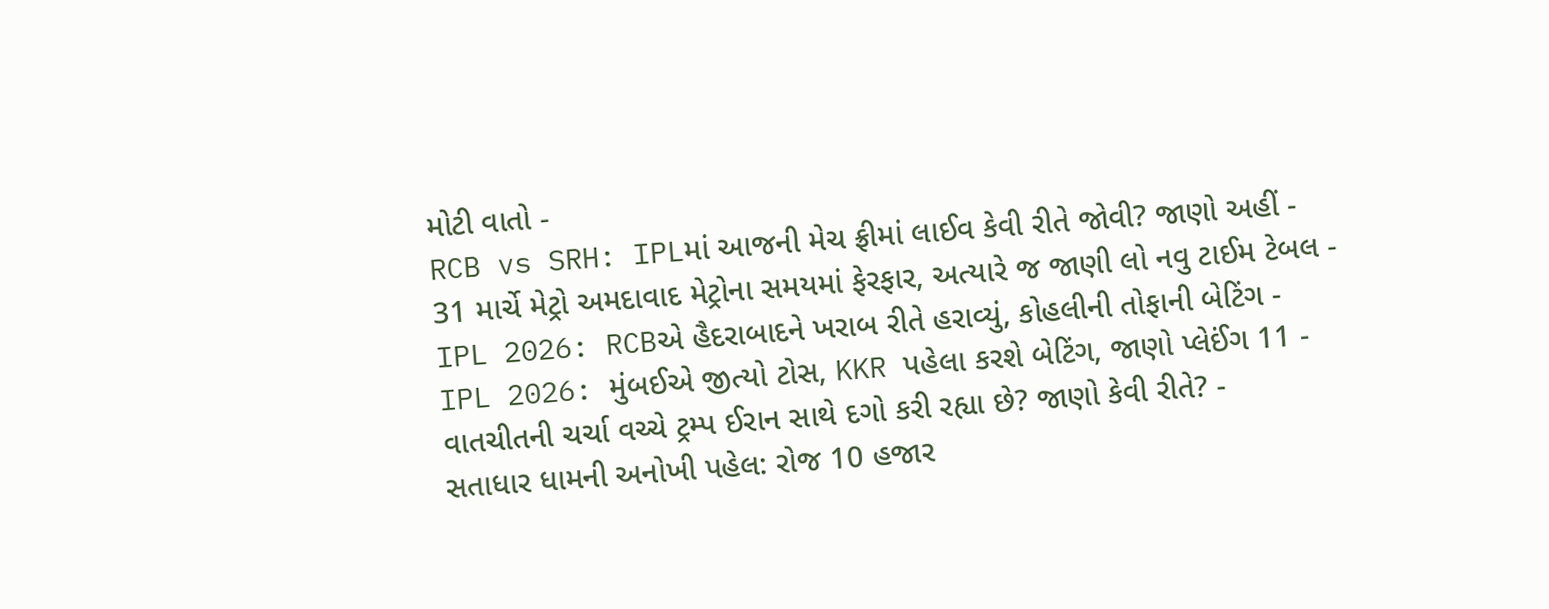મોટી વાતો -
RCB vs SRH: IPLમાં આજની મેચ ફ્રીમાં લાઈવ કેવી રીતે જોવી? જાણો અહીં -
31 માર્ચે મેટ્રો અમદાવાદ મેટ્રોના સમયમાં ફેરફાર, અત્યારે જ જાણી લો નવુ ટાઈમ ટેબલ -
IPL 2026: RCBએ હૈદરાબાદને ખરાબ રીતે હરાવ્યું, કોહલીની તોફાની બેટિંગ -
IPL 2026: મુંબઈએ જીત્યો ટોસ, KKR પહેલા કરશે બેટિંગ, જાણો પ્લેઈંગ 11 -
વાતચીતની ચર્ચા વચ્ચે ટ્રમ્પ ઈરાન સાથે દગો કરી રહ્યા છે? જાણો કેવી રીતે? -
સતાધાર ધામની અનોખી પહેલ: રોજ 10 હજાર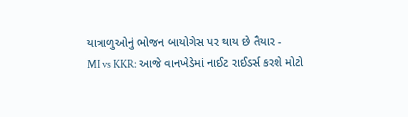યાત્રાળુઓનું ભોજન બાયોગેસ પર થાય છે તૈયાર -
MI vs KKR: આજે વાનખેડેમાં નાઈટ રાઈડર્સ કરશે મોટો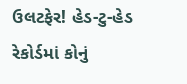ઉલટફેર! હેડ-ટુ-હેડ રેકોર્ડમાં કોનું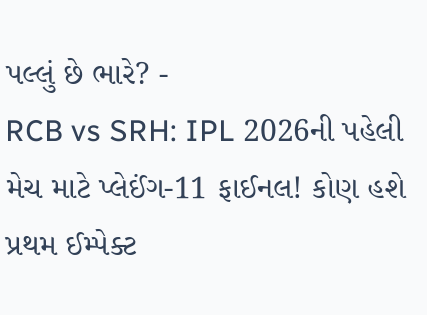પલ્લું છે ભારે? -
RCB vs SRH: IPL 2026ની પહેલી મેચ માટે પ્લેઈંગ-11 ફાઈનલ! કોણ હશે પ્રથમ ઈમ્પેક્ટ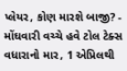પ્લેયર, કોણ મારશે બાજી? -
મોંઘવારી વચ્ચે હવે ટોલ ટેક્સ વધારાનો માર, 1 એપ્રિલથી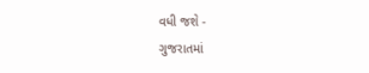વધી જશે -
ગુજરાતમાં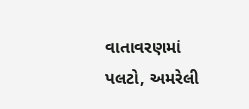વાતાવરણમાં પલટો, અમરેલી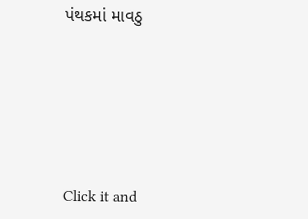પંથકમાં માવઠુ






Click it and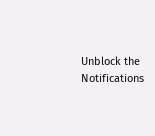Unblock the Notifications